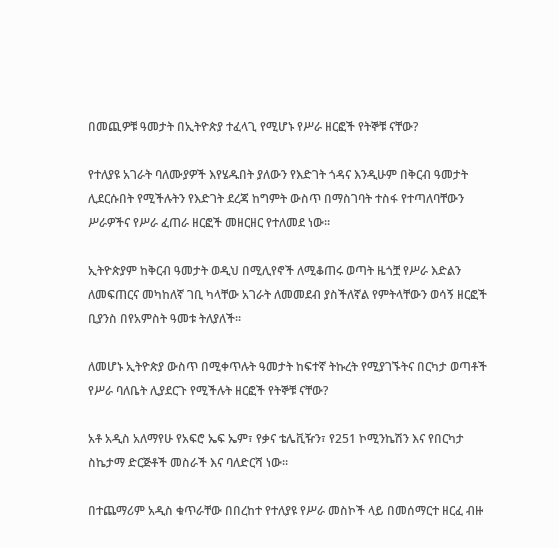በመጪዎቹ ዓመታት በኢትዮጵያ ተፈላጊ የሚሆኑ የሥራ ዘርፎች የትኞቹ ናቸው?

የተለያዩ አገራት ባለሙያዎች እየሄዱበት ያለውን የእድገት ጎዳና እንዲሁም በቅርብ ዓመታት ሊደርሱበት የሚችሉትን የእድገት ደረጃ ከግምት ውስጥ በማስገባት ተስፋ የተጣለባቸውን ሥራዎችና የሥራ ፈጠራ ዘርፎች መዘርዘር የተለመደ ነው።

ኢትዮጵያም ከቅርብ ዓመታት ወዲህ በሚሊየኖች ለሚቆጠሩ ወጣት ዜጎቿ የሥራ እድልን ለመፍጠርና መካከለኛ ገቢ ካላቸው አገራት ለመመደብ ያስችለኛል የምትላቸውን ወሳኝ ዘርፎች ቢያንስ በየአምስት ዓመቱ ትለያለች።

ለመሆኑ ኢትዮጵያ ውስጥ በሚቀጥሉት ዓመታት ከፍተኛ ትኩረት የሚያገኙትና በርካታ ወጣቶች የሥራ ባለቤት ሊያደርጉ የሚችሉት ዘርፎች የትኞቹ ናቸው?

አቶ አዲስ አለማየሁ የአፍሮ ኤፍ ኤም፣ የቃና ቴሌቪዥን፣ የ251 ኮሚንኬሽን እና የበርካታ ስኬታማ ድርጅቶች መስራች እና ባለድርሻ ነው።

በተጨማሪም አዲስ ቁጥራቸው በበረከተ የተለያዩ የሥራ መስኮች ላይ በመሰማርተ ዘርፈ ብዙ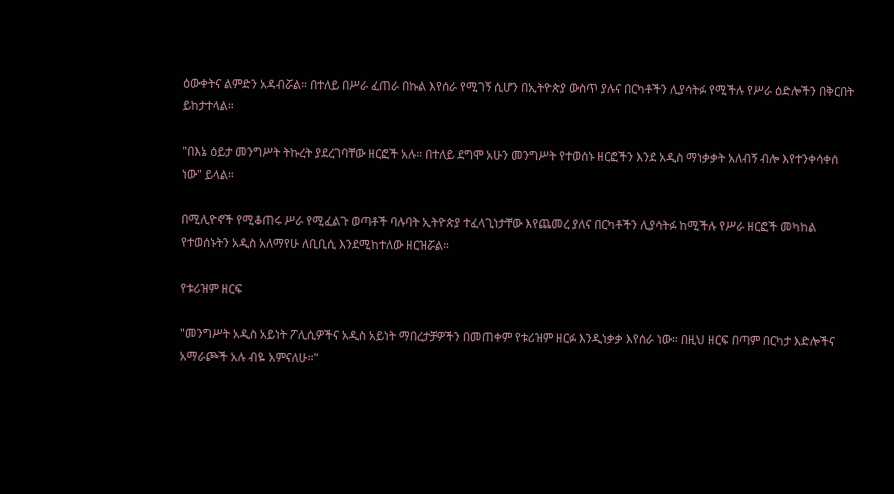ዕውቀትና ልምድን አዳብሯል። በተለይ በሥራ ፈጠራ በኩል እየሰራ የሚገኝ ሲሆን በኢትዮጵያ ውስጥ ያሉና በርካቶችን ሊያሳትፉ የሚችሉ የሥራ ዕድሎችን በቅርበት ይከታተላል።

"በእኔ ዕይታ መንግሥት ትኩረት ያደረገባቸው ዘርፎች አሉ። በተለይ ደግሞ አሁን መንግሥት የተወሰኑ ዘርፎችን እንደ አዲስ ማነቃቃት አለብኝ ብሎ እየተንቀሳቀሰ ነው" ይላል።

በሚሊዮኖች የሚቆጠሩ ሥራ የሚፈልጉ ወጣቶች ባሉባት ኢትዮጵያ ተፈላጊነታቸው እየጨመረ ያለና በርካቶችን ሊያሳትፉ ከሚችሉ የሥራ ዘርፎች መካከል የተወሰኑትን አዲስ አለማየሁ ለቢቢሲ እንደሚከተለው ዘርዝሯል።

የቱሪዝም ዘርፍ

"መንግሥት አዲስ አይነት ፖሊሲዎችና አዲስ አይነት ማበረታቻዎችን በመጠቀም የቱሪዝም ዘርፉ እንዲነቃቃ እየሰራ ነው። በዚህ ዘርፍ በጣም በርካታ እድሎችና አማራጮች አሉ ብዬ አምናለሁ።"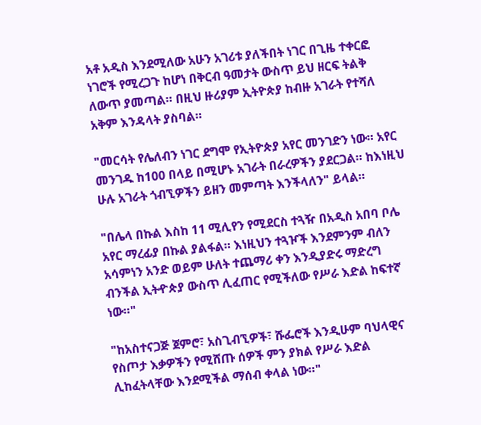አቶ አዲስ እንደሚለው አሁን አገሪቱ ያለችበት ነገር በጊዜ ተቀርፎ ነገሮች የሚረጋጉ ከሆነ በቅርብ ዓመታት ውስጥ ይህ ዘርፍ ትልቅ ለውጥ ያመጣል። በዚህ ዙሪያም ኢትዮጵያ ከብዙ አገራት የተሻለ አቅም እንዳላት ያስባል።

"መርሳት የሌለብን ነገር ደግሞ የኢትዮጵያ አየር መንገድን ነው። አየር መንገዱ ከ100 በላይ በሚሆኑ አገራት በራረዎችን ያደርጋል። ከእነዚህ ሁሉ አገራት ጎብኚዎችን ይዘን መምጣት እንችላለን" ይላል።

"በሌላ በኩል እስከ 11 ሚሊየን የሚደርስ ተጓዥ በአዲስ አበባ ቦሌ አየር ማረፊያ በኩል ያልፋል። እነዚህን ተጓዦች እንደምንም ብለን አሳምነን አንድ ወይም ሁለት ተጨማሪ ቀን እንዲያድሩ ማድረግ ብንችል ኢትዯጵያ ውስጥ ሊፈጠር የሚችለው የሥራ እድል ከፍተኛ ነው።"

"ከአስተናጋጅ ጀምሮ፣ አስጊብኚዎች፣ ሹፌሮች እንዲሁም ባህላዊና የስጦታ እቃዎችን የሚሸጡ ሰዎች ምን ያክል የሥራ እድል ሊከፈትላቸው እንደሚችል ማሰብ ቀላል ነው።"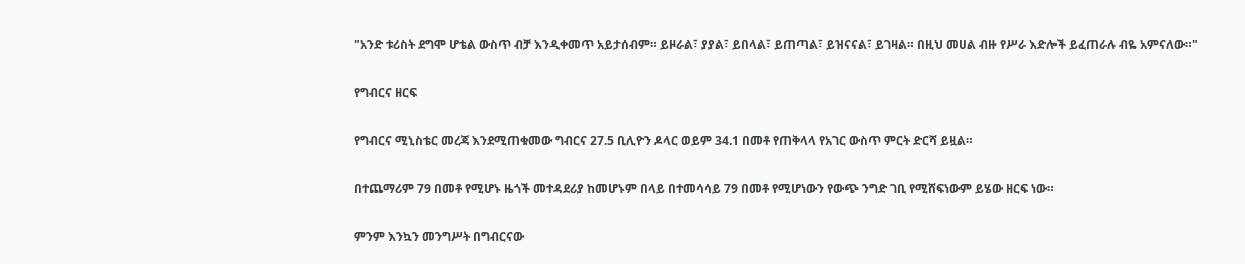"አንድ ቱሪስት ደግሞ ሆቴል ውስጥ ብቻ እንዲቀመጥ አይታሰብም። ይዞራል፣ ያያል፣ ይበላል፣ ይጠጣል፣ ይዝናናል፣ ይገዛል። በዚህ መሀል ብዙ የሥራ እድሎች ይፈጠራሉ ብዬ አምናለው።"

የግብርና ዘርፍ

የግብርና ሚኒስቴር መረጃ እንደሚጠቁመው ግብርና 27.5 ቢሊዮን ዶላር ወይም 34.1 በመቶ የጠቅላላ የአገር ውስጥ ምርት ድርሻ ይዟል።

በተጨማሪም 79 በመቶ የሚሆኑ ዜጎች መተዳደሪያ ከመሆኑም በላይ በተመሳሳይ 79 በመቶ የሚሆነውን የውጭ ንግድ ገቢ የሚሸፍነውም ይሄው ዘርፍ ነው።

ምንም እንኳን መንግሥት በግብርናው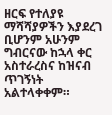ዘርፍ የተለያዩ ማሻሻያዎችን እያደረገ ቢሆንም አሁንም ግብርናው ከኋላ ቀር አስተራረስና ከዝናብ ጥገኝነት አልተላቀቀም።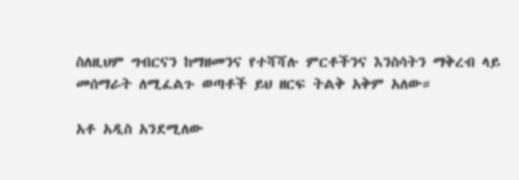ስለዚህም ግብርናን ከማዘመንና የተሻሻሉ ምርቶችንና እንስሳትን ማቅረብ ላይ መሰማራት ለሚፈልጉ ወጣቶች ይህ ዘርፍ ትልቅ አቅም አለው።

አቶ አዲስ አንደሚለው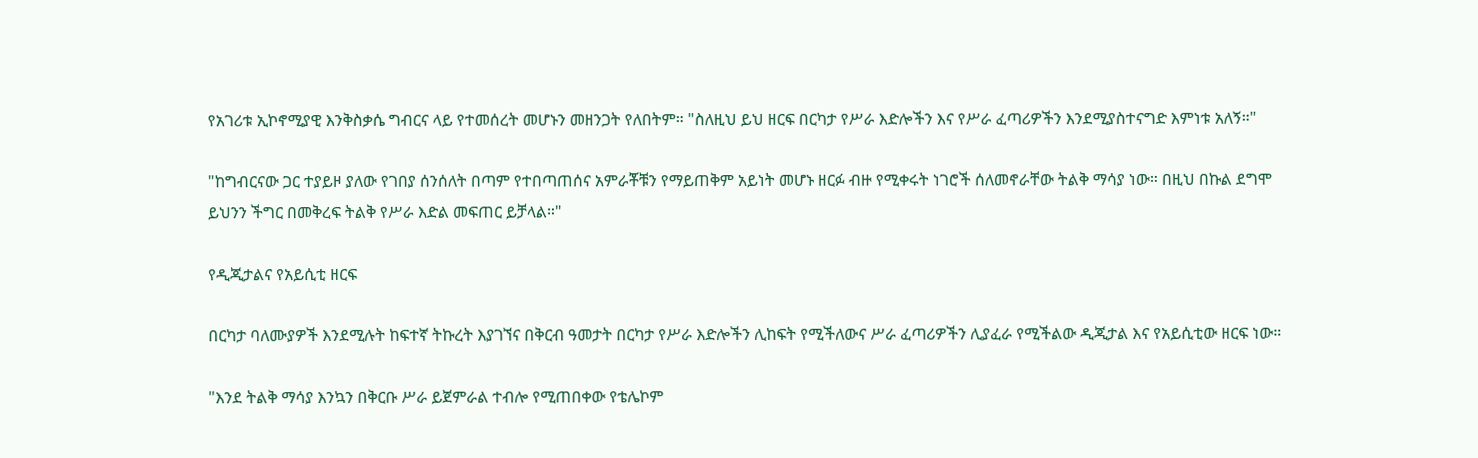የአገሪቱ ኢኮኖሚያዊ እንቅስቃሴ ግብርና ላይ የተመሰረት መሆኑን መዘንጋት የለበትም። "ስለዚህ ይህ ዘርፍ በርካታ የሥራ እድሎችን እና የሥራ ፈጣሪዎችን እንደሚያስተናግድ እምነቱ አለኝ።"

"ከግብርናው ጋር ተያይዞ ያለው የገበያ ሰንሰለት በጣም የተበጣጠሰና አምራቾቹን የማይጠቅም አይነት መሆኑ ዘርፉ ብዙ የሚቀሩት ነገሮች ሰለመኖራቸው ትልቅ ማሳያ ነው። በዚህ በኩል ደግሞ ይህንን ችግር በመቅረፍ ትልቅ የሥራ እድል መፍጠር ይቻላል።"

የዲጂታልና የአይሲቲ ዘርፍ

በርካታ ባለሙያዎች እንደሚሉት ከፍተኛ ትኩረት እያገኘና በቅርብ ዓመታት በርካታ የሥራ እድሎችን ሊከፍት የሚችለውና ሥራ ፈጣሪዎችን ሊያፈራ የሚችልው ዲጂታል እና የአይሲቲው ዘርፍ ነው።

"እንደ ትልቅ ማሳያ እንኳን በቅርቡ ሥራ ይጀምራል ተብሎ የሚጠበቀው የቴሌኮም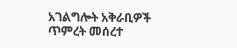አገልግሎት አቅራቢዎች ጥምረት መሰረተ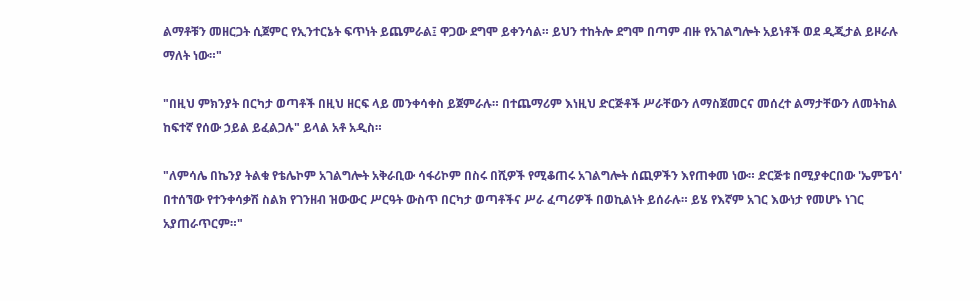ልማቶቹን መዘርጋት ሲጀምር የኢንተርኔት ፍጥነት ይጨምራል፤ ዋጋው ደግሞ ይቀንሳል። ይህን ተከትሎ ደግሞ በጣም ብዙ የአገልግሎት አይነቶች ወደ ዲጂታል ይዞራሉ ማለት ነው።"

"በዚህ ምክንያት በርካታ ወጣቶች በዚህ ዘርፍ ላይ መንቀሳቀስ ይጀምራሉ። በተጨማሪም እነዚህ ድርጅቶች ሥራቸውን ለማስጀመርና መሰረተ ልማታቸውን ለመትከል ከፍተኛ የሰው ኃይል ይፈልጋሉ" ይላል አቶ አዲስ።

"ለምሳሌ በኬንያ ትልቁ የቴሌኮም አገልግሎት አቅራቢው ሳፋሪኮም በስሩ በሺዎች የሚቆጠሩ አገልግሎት ሰጪዎችን እየጠቀመ ነው። ድርጅቱ በሚያቀርበው 'ኤምፔሳ' በተሰኘው የተንቀሳቃሽ ስልክ የገንዘብ ዝውውር ሥርዓት ውስጥ በርካታ ወጣቶችና ሥራ ፈጣሪዎች በወኪልነት ይሰራሉ። ይሄ የእኛም አገር እውነታ የመሆኑ ነገር አያጠራጥርም።"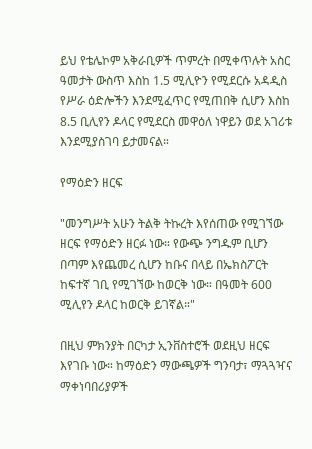ይህ የቴሌኮም አቅራቢዎች ጥምረት በሚቀጥሉት አስር ዓመታት ውስጥ እስከ 1.5 ሚሊዮን የሚደርሱ አዳዲስ የሥራ ዕድሎችን እንደሚፈጥር የሚጠበቅ ሲሆን እስከ 8.5 ቢሊየን ዶላር የሚደርስ መዋዕለ ነዋይን ወደ አገሪቱ እንደሚያስገባ ይታመናል።

የማዕድን ዘርፍ

"መንግሥት አሁን ትልቅ ትኩረት እየሰጠው የሚገኘው ዘርፍ የማዕድን ዘርፉ ነው። የውጭ ንግዱም ቢሆን በጣም እየጨመረ ሲሆን ከቡና በላይ በኤክስፖርት ከፍተኛ ገቢ የሚገኘው ከወርቅ ነው። በዓመት 600 ሚሊየን ዶላር ከወርቅ ይገኛል።"

በዚህ ምክንያት በርካታ ኢንቨስተሮች ወደዚህ ዘርፍ እየገቡ ነው። ከማዕድን ማውጫዎች ግንባታ፣ ማጓጓዣና ማቀነባበሪያዎች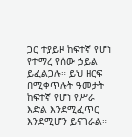ጋር ተያይዞ ከፍተኛ የሆነ የተማረ የሰው ኃይል ይፈልጋሉ። ይህ ዘርፍ በሚቀጥሉት ዓመታት ከፍተኛ የሆነ የሥራ እድል እንደሚፈጥር እንደሚሆን ይናገራል።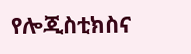የሎጂስቲክስና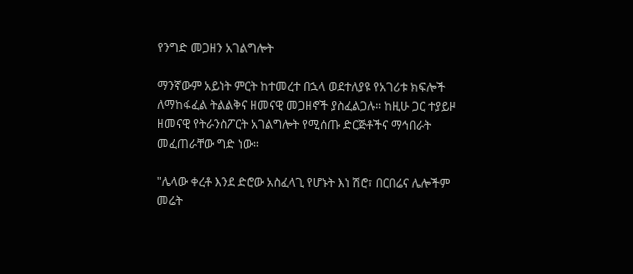የንግድ መጋዘን አገልግሎት

ማንኛውም አይነት ምርት ከተመረተ በኋላ ወደተለያዩ የአገሪቱ ክፍሎች ለማከፋፈል ትልልቅና ዘመናዊ መጋዘኖች ያስፈልጋሉ። ከዚሁ ጋር ተያይዞ ዘመናዊ የትራንስፖርት አገልግሎት የሚሰጡ ድርጅቶችና ማኅበራት መፈጠራቸው ግድ ነው።

"ሌላው ቀረቶ እንደ ድሮው አስፈላጊ የሆኑት እነ ሽሮ፣ በርበሬና ሌሎችም መሬት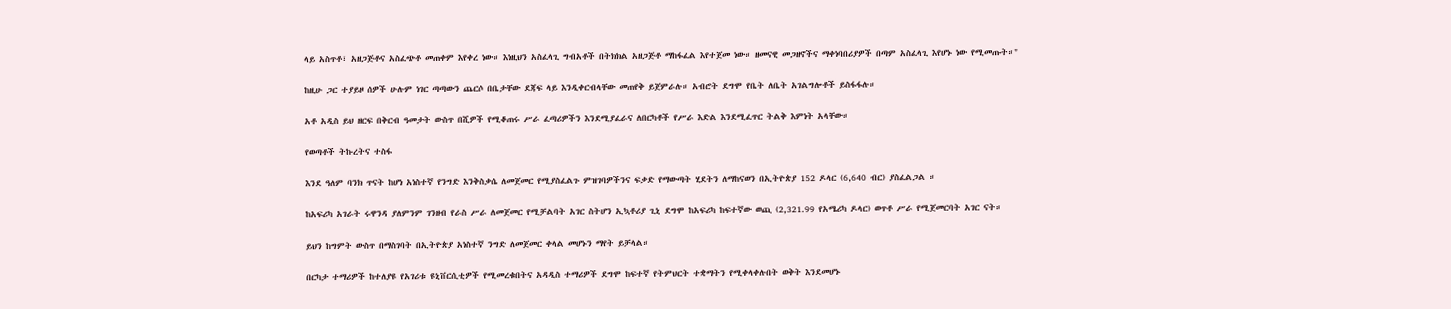ላይ አስጥቶ፣ አዘጋጅቶና አስፈጭቶ መጠቀም እየቀረ ነው። እነዚህን አስፈላጊ ግብአቶች በትክክል አዘጋጅቶ ማከፋፈል እየተጀመ ነው። ዘመናዊ መጋዘኖችና ማቀነባበሪያዎች በጣም አስፈላጊ እየሆኑ ነው የሚመጡት።"

ከዚሁ ጋር ተያይዞ ሰዎች ሁሉም ነገር ጣጣውን ጨርሶ በቤታቸው ደጃፍ ላይ እንዲቀርብላቸው መጠየቅ ይጀምራሉ። አብሮት ደግሞ የቤት ለቤት አገልግሎቶች ይስፋፋሉ።

አቶ አዲስ ይህ ዘርፍ በቅርብ ዓመታት ውስጥ በሺዎች የሚቆጠሩ ሥራ ፈጣሪዎችን እንደሚያፈራና ለበርካቶች የሥራ እድል እንደሚፈጥር ትልቅ እምነት አላቸው።

የወጣቶች ትኩረትና ተስፋ

እንደ ዓለም ባንክ ጥናት ከሆነ አነስተኛ የንግድ እንቅስቃሴ ለመጀመር የሚያስፈልጉ ምዝገባዎችንና ፍቃድ የማውጣት ሂደትን ለማከናወን በኢትዮጵያ 152 ዶላር (6,640 ብር) ያስፈልጋል ።

ከአፍሪካ አገራት ሩዋንዳ ያለምንም ገንዘብ የራስ ሥራ ለመጀመር የሚቻልባት አገር ስትሆን ኢኳቶሪያ ጊኒ ደግሞ ከአፍሪካ ከፍተኛው ወጪ (2,321.99 የአሜሪካ ዶላር) ወጥቶ ሥራ የሚጀመርባት አገር ናት።

ይህን ከግምት ውስጥ በማስገባት በኢትዮጵያ አነስተኛ ንግድ ለመጀመር ቀላል መሆኑን ማየት ይቻላል።

በርካታ ተማሪዎች ከተለያዩ የአገሪቱ ዩኒቨርሲቲዎች የሚመረቁበትና አዳዲስ ተማሪዎች ደግሞ ከፍተኛ የትምህርት ተቋማትን የሚቀላቀሉበት ወቅት እንደመሆኑ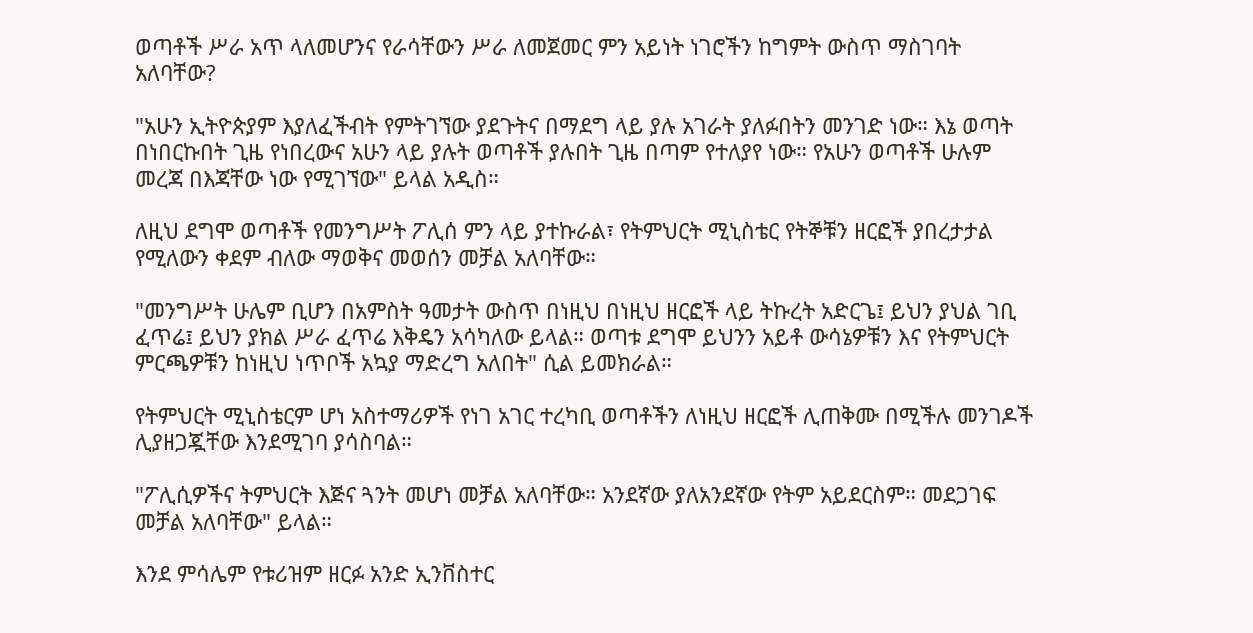ወጣቶች ሥራ አጥ ላለመሆንና የራሳቸውን ሥራ ለመጀመር ምን አይነት ነገሮችን ከግምት ውስጥ ማስገባት አለባቸው?

"አሁን ኢትዮጵያም እያለፈችብት የምትገኘው ያደጉትና በማደግ ላይ ያሉ አገራት ያለፉበትን መንገድ ነው። እኔ ወጣት በነበርኩበት ጊዜ የነበረውና አሁን ላይ ያሉት ወጣቶች ያሉበት ጊዜ በጣም የተለያየ ነው። የአሁን ወጣቶች ሁሉም መረጃ በእጃቸው ነው የሚገኘው" ይላል አዲስ።

ለዚህ ደግሞ ወጣቶች የመንግሥት ፖሊሰ ምን ላይ ያተኩራል፣ የትምህርት ሚኒስቴር የትኞቹን ዘርፎች ያበረታታል የሚለውን ቀደም ብለው ማወቅና መወሰን መቻል አለባቸው።

"መንግሥት ሁሌም ቢሆን በአምስት ዓመታት ውስጥ በነዚህ በነዚህ ዘርፎች ላይ ትኩረት አድርጌ፤ ይህን ያህል ገቢ ፈጥሬ፤ ይህን ያክል ሥራ ፈጥሬ እቅዴን አሳካለው ይላል። ወጣቱ ደግሞ ይህንን አይቶ ውሳኔዎቹን እና የትምህርት ምርጫዎቹን ከነዚህ ነጥቦች አኳያ ማድረግ አለበት" ሲል ይመክራል።

የትምህርት ሚኒስቴርም ሆነ አስተማሪዎች የነገ አገር ተረካቢ ወጣቶችን ለነዚህ ዘርፎች ሊጠቅሙ በሚችሉ መንገዶች ሊያዘጋጇቸው እንደሚገባ ያሳስባል።

"ፖሊሲዎችና ትምህርት እጅና ጓንት መሆነ መቻል አለባቸው። አንደኛው ያለአንደኛው የትም አይደርስም። መደጋገፍ መቻል አለባቸው" ይላል።

እንደ ምሳሌም የቱሪዝም ዘርፉ አንድ ኢንቨስተር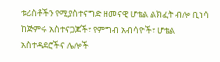ቱሪስቶችን የሚያስተናግድ ዘመናዊ ሆቴል ልክፈት ብሎ ቢነሳ ከጅምሩ አስተናጋጆች፣ የምግብ አብሳዮች፣ ሆቴል አስተዳደሮችና ሌሎች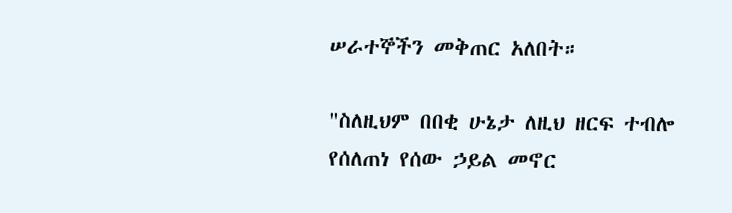ሠራተኞችን መቅጠር አለበት።

"ስለዚህም በበቂ ሁኔታ ለዚህ ዘርፍ ተብሎ የሰለጠነ የሰው ኃይል መኖር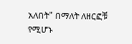አለበት" በማለት ለዘርፎቹ የሚሆኑ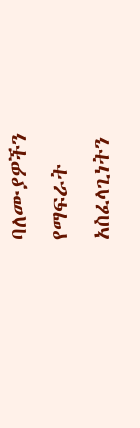ባለሙያዎችን የማፍራት አስፈላጊነትን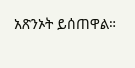አጽንኦት ይሰጠዋል።